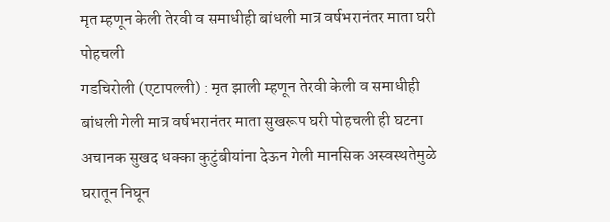मृत म्हणून केली तेरवी व समाधीही बांधली मात्र वर्षभरानंतर माता घरी पोहचली
गडचिरोली (एटापल्ली) : मृत झाली म्हणून तेरवी केली व समाधीही बांधली गेली मात्र वर्षभरानंतर माता सुखरूप घरी पोहचली ही घटना अचानक सुखद धक्का कुटुंबीयांना देऊन गेली मानसिक अस्वस्थतेमुळे घरातून निघून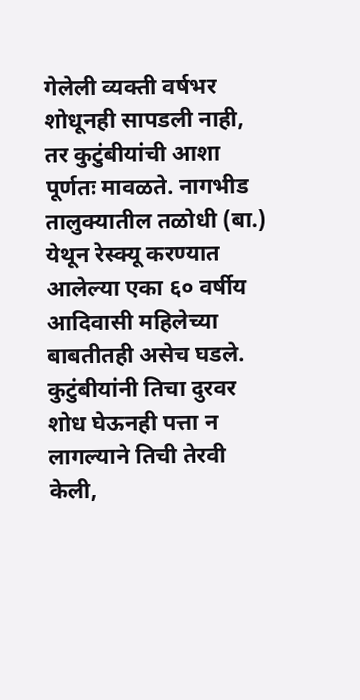गेलेली व्यक्ती वर्षभर शोधूनही सापडली नाही, तर कुटुंबीयांची आशा पूर्णतः मावळते. नागभीड तालुक्यातील तळोधी (बा.) येथून रेस्क्यू करण्यात आलेल्या एका ६० वर्षीय आदिवासी महिलेच्या बाबतीतही असेच घडले. कुटुंबीयांनी तिचा दुरवर शोध घेऊनही पत्ता न लागल्याने तिची तेरवी केली,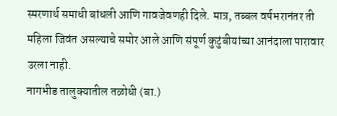स्मरणार्थ समाधी बांधली आणि गावजेवणही दिले. मात्र, तब्बल वर्षभरानंतर ती महिला जिवंत असल्याचे समोर आले आणि संपूर्ण कुटुंबीयांच्या आनंदाला पारावार उरला नाही.
नागभीड तालुक्यातील तळोधी (बा.)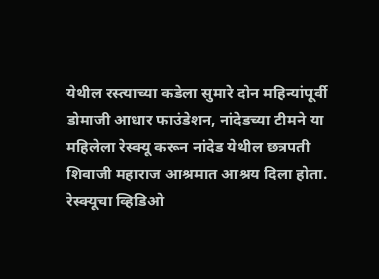येथील रस्त्याच्या कडेला सुमारे दोन महिन्यांपूर्वी डोमाजी आधार फाउंडेशन, नांदेडच्या टीमने या महिलेला रेस्क्यू करून नांदेड येथील छत्रपती शिवाजी महाराज आश्रमात आश्रय दिला होता. रेस्क्यूचा व्हिडिओ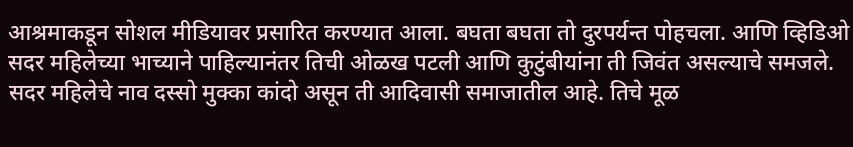आश्रमाकडून सोशल मीडियावर प्रसारित करण्यात आला. बघता बघता तो दुरपर्यन्त पोहचला. आणि व्हिडिओ सदर महिलेच्या भाच्याने पाहिल्यानंतर तिची ओळख पटली आणि कुटुंबीयांना ती जिवंत असल्याचे समजले. सदर महिलेचे नाव दस्सो मुक्का कांदो असून ती आदिवासी समाजातील आहे. तिचे मूळ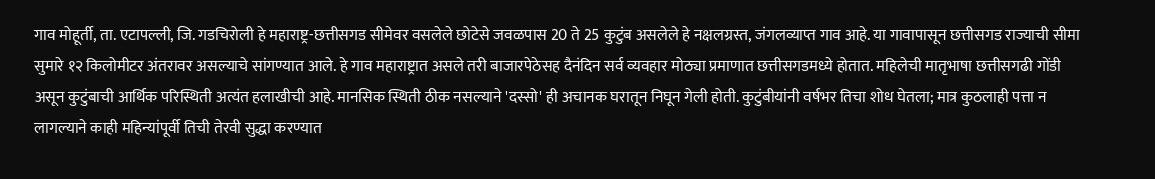गाव मोहूर्ती, ता. एटापल्ली, जि. गडचिरोली हे महाराष्ट्र-छत्तीसगड सीमेवर वसलेले छोटेसे जवळपास 20 ते 25 कुटुंब असलेले हे नक्षलग्रस्त, जंगलव्याप्त गाव आहे. या गावापासून छत्तीसगड राज्याची सीमा सुमारे १२ किलोमीटर अंतरावर असल्याचे सांगण्यात आले. हे गाव महाराष्ट्रात असले तरी बाजारपेठेसह दैनंदिन सर्व व्यवहार मोठ्या प्रमाणात छत्तीसगडमध्ये होतात. महिलेची मातृभाषा छत्तीसगढी गोंडी असून कुटुंबाची आर्थिक परिस्थिती अत्यंत हलाखीची आहे. मानसिक स्थिती ठीक नसल्याने 'दस्सो' ही अचानक घरातून निघून गेली होती. कुटुंबीयांनी वर्षभर तिचा शोध घेतला; मात्र कुठलाही पत्ता न लागल्याने काही महिन्यांपूर्वी तिची तेरवी सुद्धा करण्यात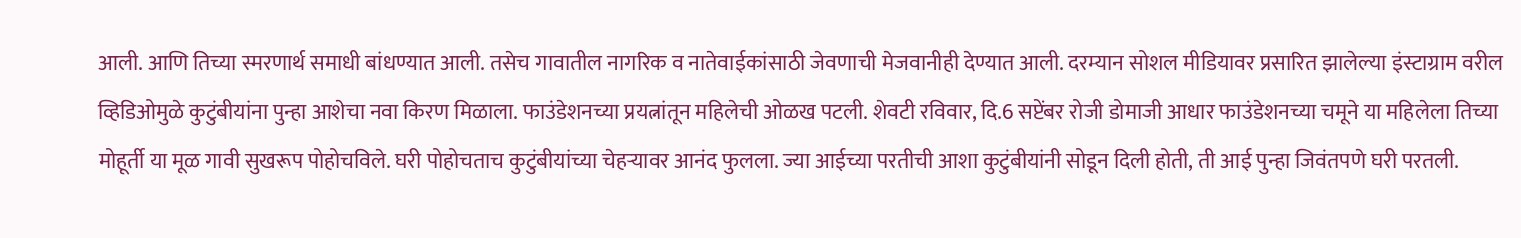आली. आणि तिच्या स्मरणार्थ समाधी बांधण्यात आली. तसेच गावातील नागरिक व नातेवाईकांसाठी जेवणाची मेजवानीही देण्यात आली. दरम्यान सोशल मीडियावर प्रसारित झालेल्या इंस्टाग्राम वरील व्हिडिओमुळे कुटुंबीयांना पुन्हा आशेचा नवा किरण मिळाला. फाउंडेशनच्या प्रयत्नांतून महिलेची ओळख पटली. शेवटी रविवार, दि.6 सप्टेंबर रोजी डोमाजी आधार फाउंडेशनच्या चमूने या महिलेला तिच्या मोहूर्ती या मूळ गावी सुखरूप पोहोचविले. घरी पोहोचताच कुटुंबीयांच्या चेहऱ्यावर आनंद फुलला. ज्या आईच्या परतीची आशा कुटुंबीयांनी सोडून दिली होती, ती आई पुन्हा जिवंतपणे घरी परतली.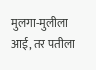मुलगा-मुलीला आई, तर पतीला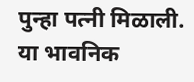पुन्हा पत्नी मिळाली. या भावनिक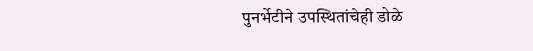पुनर्भेटीने उपस्थितांचेही डोळे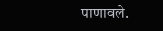पाणावले.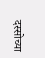दस्सोच्या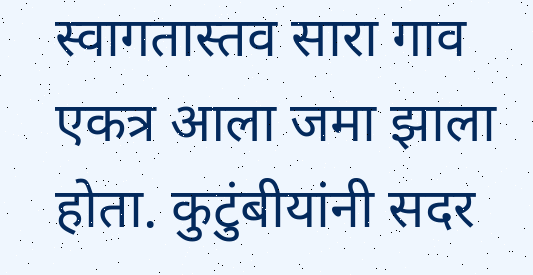स्वागतास्तव सारा गाव एकत्र आला जमा झाला होता. कुटुंबीयांनी सदर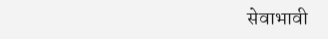सेवाभावी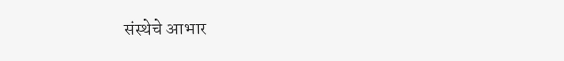संस्थेचे आभार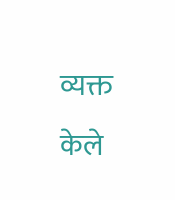व्यक्त केले